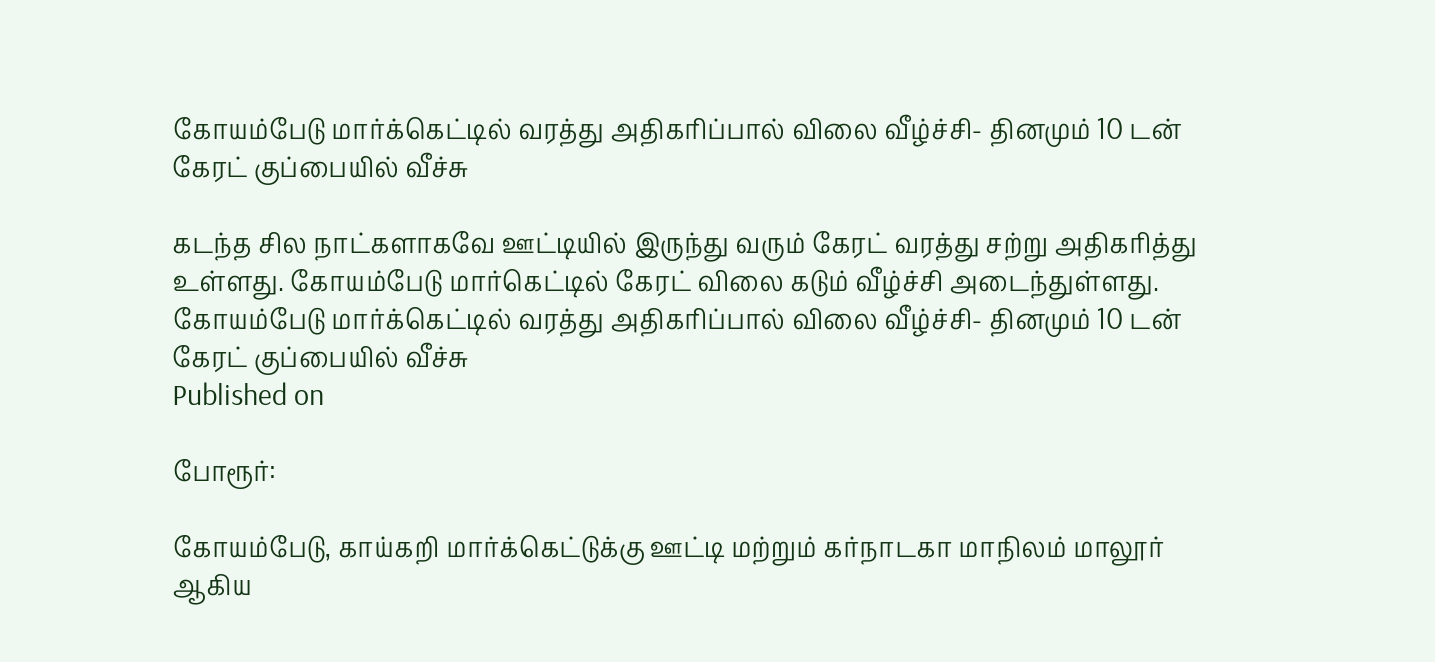கோயம்பேடு மார்க்கெட்டில் வரத்து அதிகரிப்பால் விலை வீழ்ச்சி- தினமும் 10 டன் கேரட் குப்பையில் வீச்சு

கடந்த சில நாட்களாகவே ஊட்டியில் இருந்து வரும் கேரட் வரத்து சற்று அதிகரித்து உள்ளது. கோயம்பேடு மார்கெட்டில் கேரட் விலை கடும் வீழ்ச்சி அடைந்துள்ளது.
கோயம்பேடு மார்க்கெட்டில் வரத்து அதிகரிப்பால் விலை வீழ்ச்சி- தினமும் 10 டன் கேரட் குப்பையில் வீச்சு
Published on

போரூர்:

கோயம்பேடு, காய்கறி மார்க்கெட்டுக்கு ஊட்டி மற்றும் கர்நாடகா மாநிலம் மாலூர் ஆகிய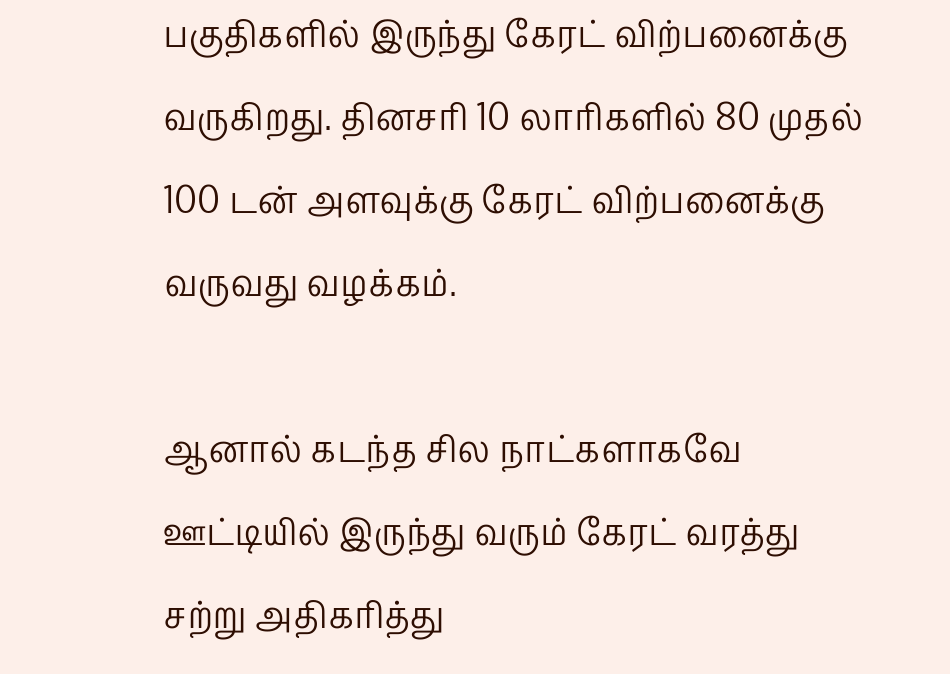பகுதிகளில் இருந்து கேரட் விற்பனைக்கு வருகிறது. தினசரி 10 லாரிகளில் 80 முதல் 100 டன் அளவுக்கு கேரட் விற்பனைக்கு வருவது வழக்கம்.

ஆனால் கடந்த சில நாட்களாகவே ஊட்டியில் இருந்து வரும் கேரட் வரத்து சற்று அதிகரித்து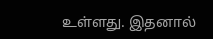உள்ளது. இதனால்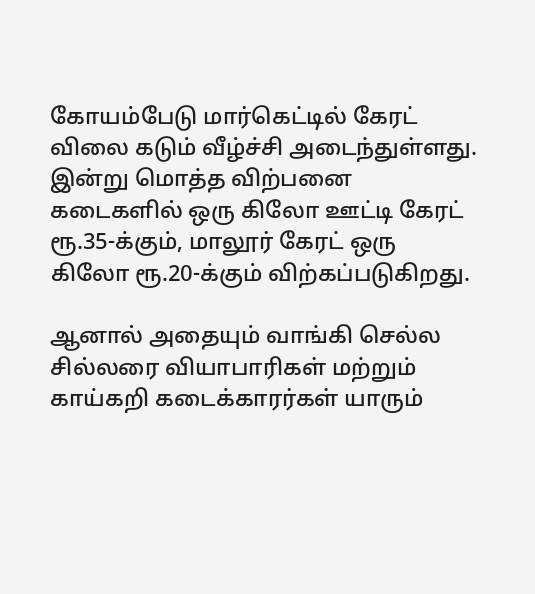கோயம்பேடு மார்கெட்டில் கேரட் விலை கடும் வீழ்ச்சி அடைந்துள்ளது. இன்று மொத்த விற்பனை கடைகளில் ஒரு கிலோ ஊட்டி கேரட் ரூ.35-க்கும், மாலூர் கேரட் ஒரு கிலோ ரூ.20-க்கும் விற்கப்படுகிறது.

ஆனால் அதையும் வாங்கி செல்ல சில்லரை வியாபாரிகள் மற்றும் காய்கறி கடைக்காரர்கள் யாரும்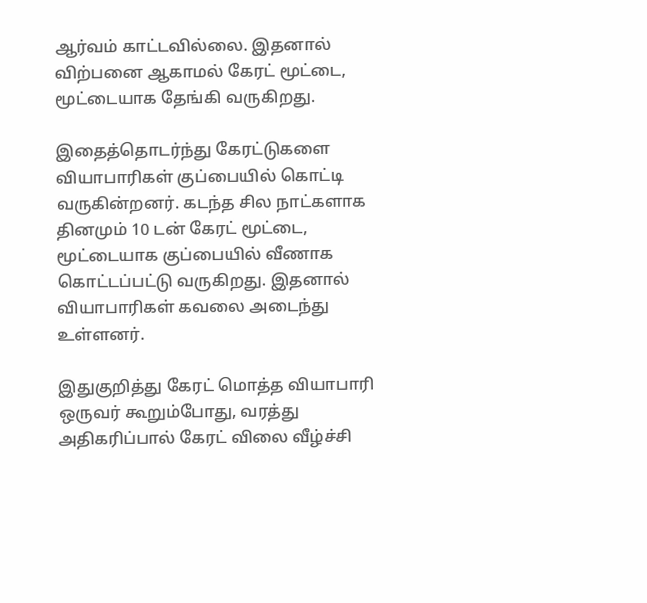ஆர்வம் காட்டவில்லை. இதனால் விற்பனை ஆகாமல் கேரட் மூட்டை, மூட்டையாக தேங்கி வருகிறது.

இதைத்தொடர்ந்து கேரட்டுகளை வியாபாரிகள் குப்பையில் கொட்டி வருகின்றனர். கடந்த சில நாட்களாக தினமும் 10 டன் கேரட் மூட்டை, மூட்டையாக குப்பையில் வீணாக கொட்டப்பட்டு வருகிறது. இதனால் வியாபாரிகள் கவலை அடைந்து உள்ளனர்.

இதுகுறித்து கேரட் மொத்த வியாபாரி ஒருவர் கூறும்போது, வரத்து அதிகரிப்பால் கேரட் விலை வீழ்ச்சி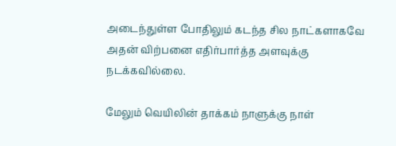அடைந்துள்ள போதிலும் கடந்த சில நாட்களாகவே அதன் விற்பனை எதிர்பார்த்த அளவுக்கு நடக்கவில்லை.

மேலும் வெயிலின் தாக்கம் நாளுக்கு நாள்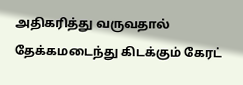அதிகரித்து வருவதால் தேக்கமடைந்து கிடக்கும் கேரட்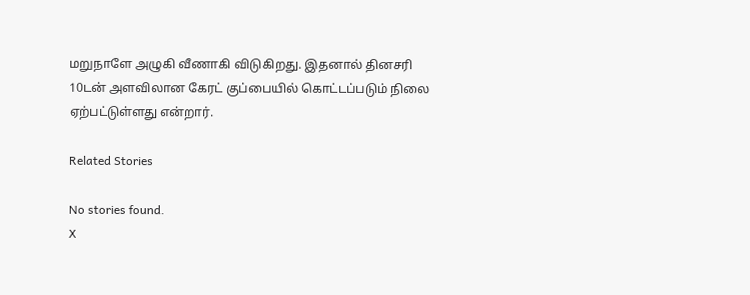மறுநாளே அழுகி வீணாகி விடுகிறது. இதனால் தினசரி 10டன் அளவிலான கேரட் குப்பையில் கொட்டப்படும் நிலை ஏற்பட்டுள்ளது என்றார்.

Related Stories

No stories found.
X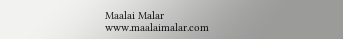Maalai Malar
www.maalaimalar.com